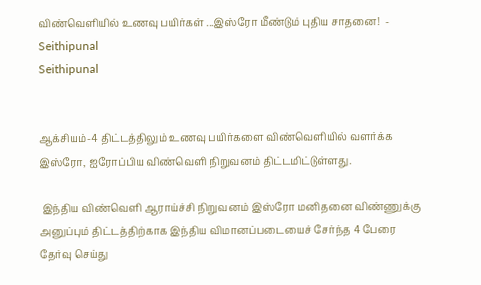விண்வெளியில் உணவு பயிர்கள் ...இஸ்ரோ மீண்டும் புதிய சாதனை!  - Seithipunal
Seithipunal


ஆக்சியம்-4 திட்டத்திலும் உணவு பயிர்களை விண்வெளியில் வளர்க்க இஸ்ரோ, ஐரோப்பிய விண்வெளி நிறுவனம் திட்டமிட்டுள்ளது.

 இந்திய விண்வெளி ஆராய்ச்சி நிறுவனம் இஸ்ரோ மனிதனை விண்ணுக்கு அனுப்பும் திட்டத்திற்காக இந்திய விமானப்படையைச் சேர்ந்த 4 பேரை தேர்வு செய்து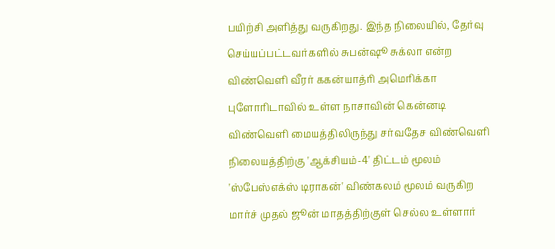பயிற்சி அளித்து வருகிறது. இந்த நிலையில், தேர்வு செய்யப்பட்டவர்களில் சுபன்ஷூ சுக்லா என்ற விண்வெளி வீரர் ககன்யாத்ரி அமெரிக்கா புளோரிடாவில் உள்ள நாசாவின் கென்னடி விண்வெளி மையத்திலிருந்து சர்வதேச விண்வெளி நிலையத்திற்கு 'ஆக்சியம்-4' திட்டம் மூலம் 'ஸ்பேஸ்எக்ஸ் டிராகன்' விண்கலம் மூலம் வருகிற மார்ச் முதல் ஜூன் மாதத்திற்குள் செல்ல உள்ளார்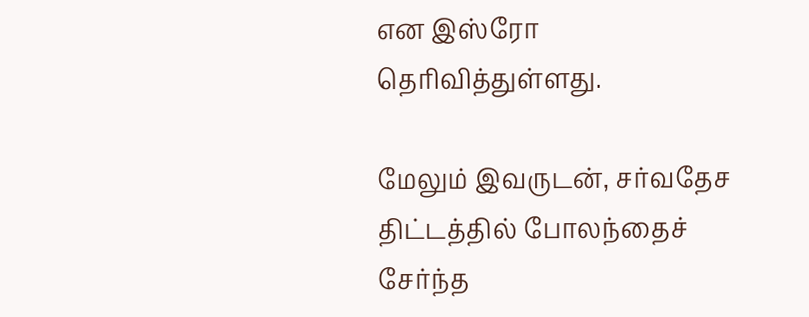என இஸ்ரோ தெரிவித்துள்ளது.

மேலும் இவருடன், சர்வதேச திட்டத்தில் போலந்தைச் சேர்ந்த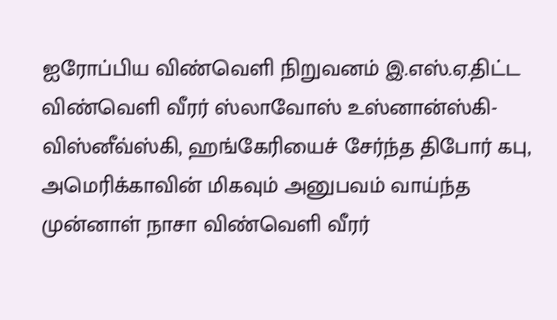ஐரோப்பிய விண்வெளி நிறுவனம் இ.எஸ்.ஏ.திட்ட விண்வெளி வீரர் ஸ்லாவோஸ் உஸ்னான்ஸ்கி-விஸ்னீவ்ஸ்கி, ஹங்கேரியைச் சேர்ந்த திபோர் கபு, அமெரிக்காவின் மிகவும் அனுபவம் வாய்ந்த முன்னாள் நாசா விண்வெளி வீரர்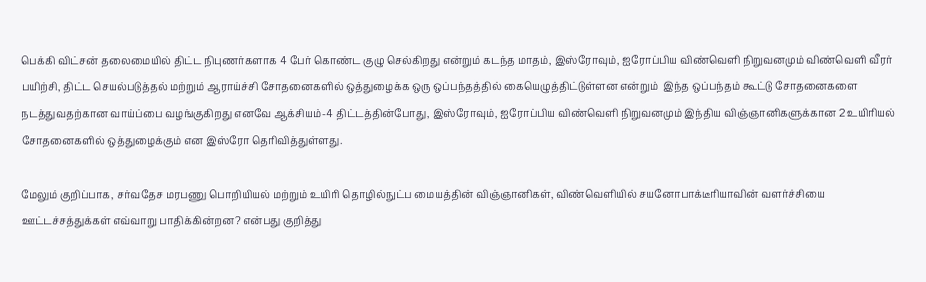பெக்கி விட்சன் தலைமையில் திட்ட நிபுணர்களாக 4 பேர் கொண்ட குழு செல்கிறது என்றும் கடந்த மாதம், இஸ்ரோவும், ஐரோப்பிய விண்வெளி நிறுவனமும் விண்வெளி வீரர் பயிற்சி, திட்ட செயல்படுத்தல் மற்றும் ஆராய்ச்சி சோதனைகளில் ஒத்துழைக்க ஒரு ஒப்பந்தத்தில் கையெழுத்திட்டுள்ளன என்றும்  இந்த ஒப்பந்தம் கூட்டு சோதனைகளை நடத்துவதற்கான வாய்ப்பை வழங்குகிறது எனவே ஆக்சியம்-4 திட்டத்தின்போது, இஸ்ரோவும், ஐரோப்பிய விண்வெளி நிறுவனமும் இந்திய விஞ்ஞானிகளுக்கான 2 உயிரியல் சோதனைகளில் ஒத்துழைக்கும் என இஸ்ரோ தெரிவித்துள்ளது.

மேலும் குறிப்பாக, சர்வதேச மரபணு பொறியியல் மற்றும் உயிரி தொழில்நுட்ப மையத்தின் விஞ்ஞானிகள், விண்வெளியில் சயனோபாக்டீரியாவின் வளர்ச்சியை ஊட்டச்சத்துக்கள் எவ்வாறு பாதிக்கின்றன? என்பது குறித்து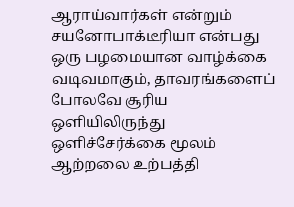ஆராய்வார்கள் என்றும்  சயனோபாக்டீரியா என்பது ஒரு பழமையான வாழ்க்கை வடிவமாகும், தாவரங்களைப் போலவே சூரிய ஒளியிலிருந்து ஒளிச்சேர்க்கை மூலம் ஆற்றலை உற்பத்தி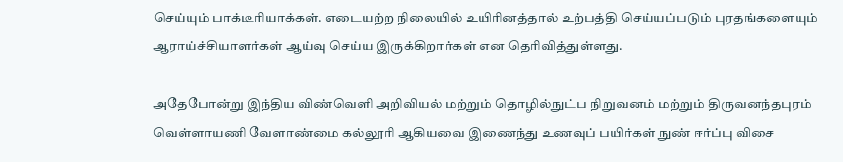செய்யும் பாக்டீரியாக்கள். எடையற்ற நிலையில் உயிரினத்தால் உற்பத்தி செய்யப்படும் புரதங்களையும் ஆராய்ச்சியாளர்கள் ஆய்வு செய்ய இருக்கிறார்கள் என தெரிவித்துள்ளது.

அதேபோன்று இந்திய விண்வெளி அறிவியல் மற்றும் தொழில்நுட்ப நிறுவனம் மற்றும் திருவனந்தபுரம் வெள்ளாயணி வேளாண்மை கல்லூரி ஆகியவை இணைந்து உணவுப் பயிர்கள் நுண் ஈர்ப்பு விசை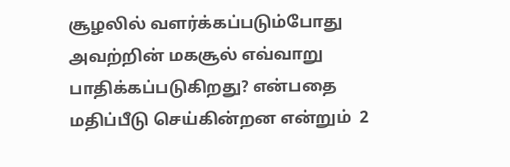சூழலில் வளர்க்கப்படும்போது அவற்றின் மகசூல் எவ்வாறு பாதிக்கப்படுகிறது? என்பதை மதிப்பீடு செய்கின்றன என்றும்  2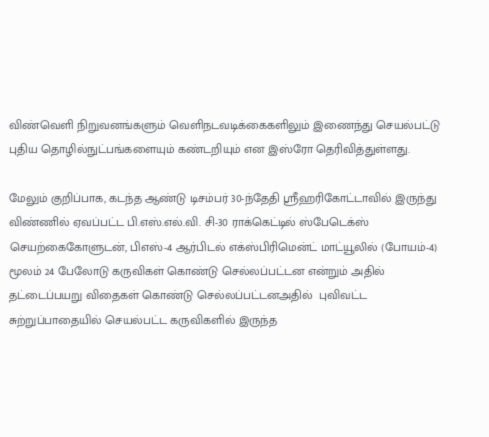விண்வெளி நிறுவனங்களும் வெளிநடவடிக்கைகளிலும் இணைந்து செயல்பட்டு புதிய தொழில்நுட்பங்களையும் கண்டறியும் என இஸ்ரோ தெரிவித்துள்ளது.

மேலும் குறிப்பாக, கடந்த ஆண்டு டிசம்பர் 30-ந்தேதி ஸ்ரீஹரிகோட்டாவில் இருந்து விண்ணில் ஏவப்பட்ட பி.எஸ்.எல்.வி. சி-30 ராக்கெட்டில் ஸ்பேடெக்ஸ் செயற்கைகோளுடன், பிஎஸ்-4 ஆர்பிடல் எக்ஸ்பிரிமென்ட் மாட்யூலில் (போயம்-4) மூலம் 24 பேலோடு கருவிகள் கொண்டு செல்லப்பட்டன என்றும் அதில் தட்டைப்பயறு விதைகள் கொண்டு செல்லப்பட்டனஅதில்  புவிவட்ட சுற்றுப்பாதையில் செயல்பட்ட கருவிகளில் இருந்த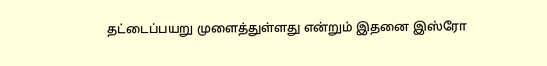தட்டைப்பயறு முளைத்துள்ளது என்றும் இதனை இஸ்ரோ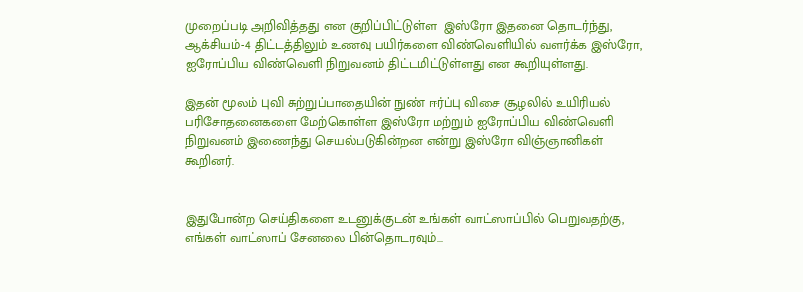முறைப்படி அறிவித்தது என குறிப்பிட்டுள்ள  இஸ்ரோ இதனை தொடர்ந்து, ஆக்சியம்-4 திட்டத்திலும் உணவு பயிர்களை விண்வெளியில் வளர்க்க இஸ்ரோ, ஐரோப்பிய விண்வெளி நிறுவனம் திட்டமிட்டுள்ளது என கூறியுள்ளது.

இதன் மூலம் புவி சுற்றுப்பாதையின் நுண் ஈர்ப்பு விசை சூழலில் உயிரியல் பரிசோதனைகளை மேற்கொள்ள இஸ்ரோ மற்றும் ஐரோப்பிய விண்வெளி நிறுவனம் இணைந்து செயல்படுகின்றன என்று இஸ்ரோ விஞ்ஞானிகள் கூறினர்.


இதுபோன்ற செய்திகளை உடனுக்குடன் உங்கள் வாட்ஸாப்பில் பெறுவதற்கு, எங்கள் வாட்ஸாப் சேனலை பின்தொடரவும்...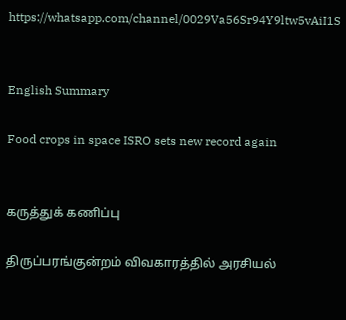https://whatsapp.com/channel/0029Va56Sr94Y9ltw5vAiI1S


English Summary

Food crops in space ISRO sets new record again


கருத்துக் கணிப்பு

திருப்பரங்குன்றம் விவகாரத்தில் அரசியல்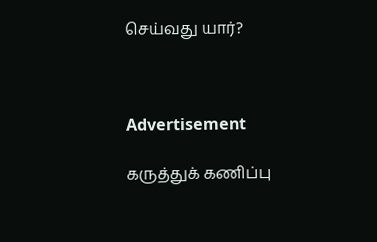செய்வது யார்?



Advertisement

கருத்துக் கணிப்பு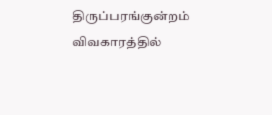திருப்பரங்குன்றம் விவகாரத்தில்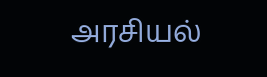அரசியல்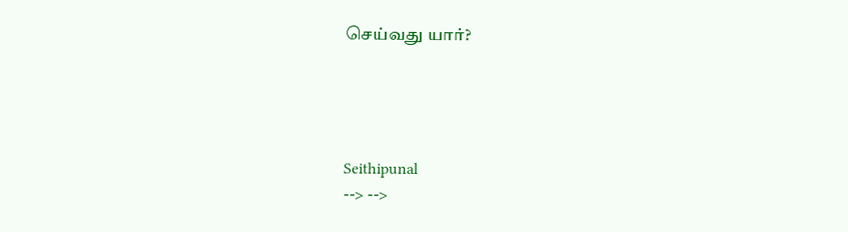செய்வது யார்?




Seithipunal
--> -->